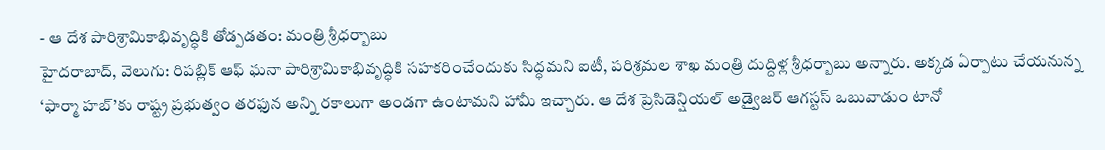- ఆ దేశ పారిశ్రామికాభివృద్ధికి తోడ్పడతం: మంత్రి శ్రీధర్బాబు
హైదరాబాద్, వెలుగు: రిపబ్లిక్ ఆఫ్ ఘనా పారిశ్రామికాభివృద్ధికి సహకరించేందుకు సిద్ధమని ఐటీ, పరిశ్రమల శాఖ మంత్రి దుద్దిళ్ల శ్రీధర్బాబు అన్నారు. అక్కడ ఏర్పాటు చేయనున్న ‘ఫార్మా హబ్’కు రాష్ట్ర ప్రభుత్వం తరఫున అన్ని రకాలుగా అండగా ఉంటామని హామీ ఇచ్చారు. ఆ దేశ ప్రెసిడెన్షియల్ అడ్వైజర్ ఆగస్టస్ ఒబువాడుం టానో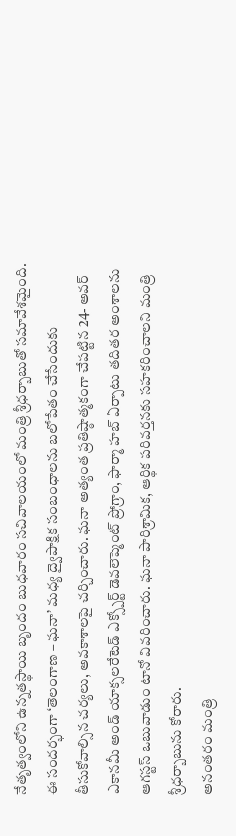నేతృత్వంలోని ఉన్నతస్థాయి బృందం బుధవారం సచివాలయంలో మంత్రి శ్రీధర్బాబుతో సమావేశమైంది.
ఈ సందర్భంగా ‘తెలంగాణ – ఘనా’ మధ్య ద్వైపాక్షిక సంబంధాలను బలోపేతం చేసేందుకు తీసుకోవాల్సిన చర్యలు, అవకాశాలపై చర్చించారు. ఘనా అత్యంత ప్రతిష్ఠాత్మకంగా చేపట్టిన 24- అవర్ ఎకానమీ అండ్ యాక్సలరేటెడ్ ఎక్స్పోర్ట్ డెవలెప్మెంట్ ప్రోగ్రాం, ఫార్మా హబ్ ఏర్పాటు తదితర అంశాలను ఆగస్టస్ ఒబువాడుం టానో వివరించారు. ఘనా పారిశ్రామిక, ఆర్థిక పరివర్తనకు సహకరించాలని మంత్రి శ్రీధర్బాబును కోరారు.
అనంతరం మంత్రి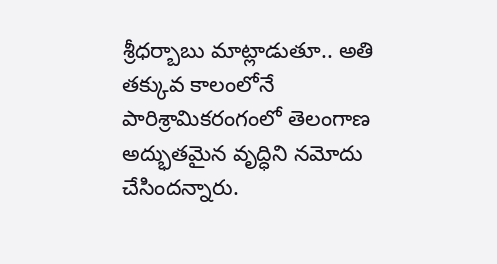శ్రీధర్బాబు మాట్లాడుతూ.. అతి తక్కువ కాలంలోనే పారిశ్రామికరంగంలో తెలంగాణ అద్భుతమైన వృద్ధిని నమోదు చేసిందన్నారు.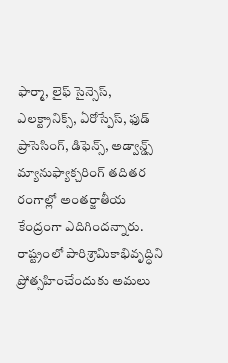ఫార్మా, లైఫ్ సైన్సెస్, ఎలక్ట్రానిక్స్, ఏరోస్పేస్, ఫుడ్ ప్రాసెసింగ్, డిఫెన్స్, అడ్వాన్డ్స్ మ్యానుఫ్యాక్చరింగ్ తదితర రంగాల్లో అంతర్జాతీయ కేంద్రంగా ఎదిగిందన్నారు. రాష్ట్రంలో పారిశ్రామికాభివృద్ధిని ప్రోత్సహించేందుకు అమలు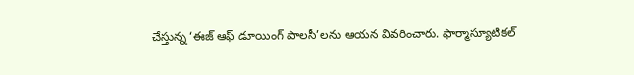చేస్తున్న ‘ఈజ్ ఆఫ్ డూయింగ్ పాలసీ’లను ఆయన వివరించారు. ఫార్మాస్యూటికల్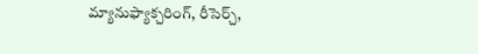మ్యానుఫ్యాక్చరింగ్, రీసెర్చ్,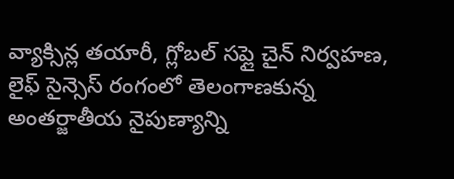వ్యాక్సిన్ల తయారీ, గ్లోబల్ సప్లై చైన్ నిర్వహణ, లైఫ్ సైన్సెస్ రంగంలో తెలంగాణకున్న అంతర్జాతీయ నైపుణ్యాన్ని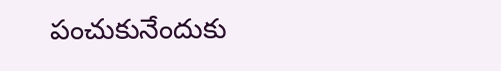పంచుకునేందుకు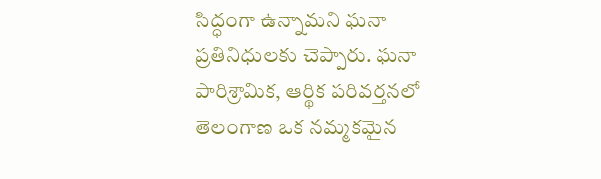సిద్ధంగా ఉన్నామని ఘనా ప్రతినిధులకు చెప్పారు. ఘనా పారిశ్రామిక, ఆర్థిక పరివర్తనలో తెలంగాణ ఒక నమ్మకమైన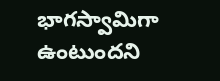భాగస్వామిగా ఉంటుందని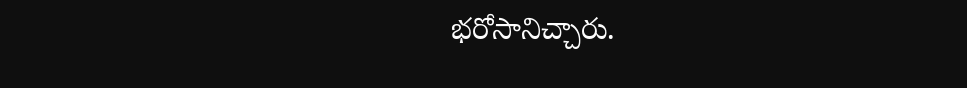భరోసానిచ్చారు.